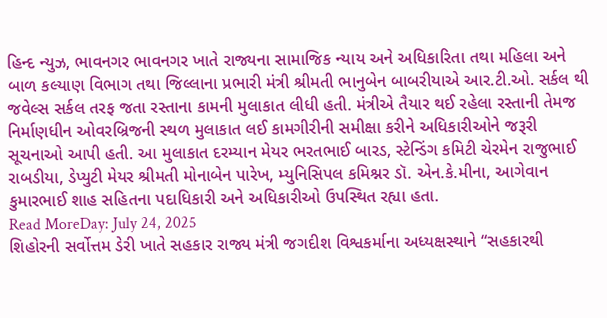હિન્દ ન્યુઝ, ભાવનગર ભાવનગર ખાતે રાજ્યના સામાજિક ન્યાય અને અધિકારિતા તથા મહિલા અને બાળ કલ્યાણ વિભાગ તથા જિલ્લાના પ્રભારી મંત્રી શ્રીમતી ભાનુબેન બાબરીયાએ આર.ટી.ઓ. સર્કલ થી જવેલ્સ સર્કલ તરફ જતા રસ્તાના કામની મુલાકાત લીધી હતી. મંત્રીએ તૈયાર થઈ રહેલા રસ્તાની તેમજ નિર્માણધીન ઓવરબ્રિજની સ્થળ મુલાકાત લઈ કામગીરીની સમીક્ષા કરીને અધિકારીઓને જરૂરી સૂચનાઓ આપી હતી. આ મુલાકાત દરમ્યાન મેયર ભરતભાઈ બારડ, સ્ટેન્ડિંગ કમિટી ચેરમેન રાજુભાઈ રાબડીયા, ડેપ્યુટી મેયર શ્રીમતી મોનાબેન પારેખ, મ્યુનિસિપલ કમિશ્નર ડૉ. એન.કે.મીના, આગેવાન કુમારભાઈ શાહ સહિતના પદાધિકારી અને અધિકારીઓ ઉપસ્થિત રહ્યા હતા.
Read MoreDay: July 24, 2025
શિહોરની સર્વોત્તમ ડેરી ખાતે સહકાર રાજ્ય મંત્રી જગદીશ વિશ્વકર્માના અધ્યક્ષસ્થાને “સહકારથી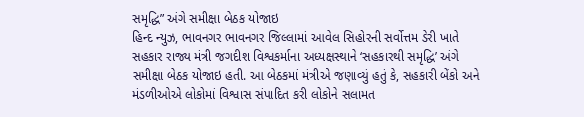સમૃદ્ધિ” અંગે સમીક્ષા બેઠક યોજાઇ
હિન્દ ન્યુઝ, ભાવનગર ભાવનગર જિલ્લામાં આવેલ સિહોરની સર્વોત્તમ ડેરી ખાતે સહકાર રાજ્ય મંત્રી જગદીશ વિશ્વકર્માના અધ્યક્ષસ્થાને ‘સહકારથી સમૃદ્ધિ’ અંગે સમીક્ષા બેઠક યોજાઇ હતી. આ બેઠકમાં મંત્રીએ જણાવ્યું હતું કે, સહકારી બેંકો અને મંડળીઓએ લોકોમાં વિશ્વાસ સંપાદિત કરી લોકોને સલામત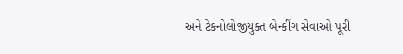અને ટેકનોલોજીયુક્ત બેન્કીંગ સેવાઓ પૂરી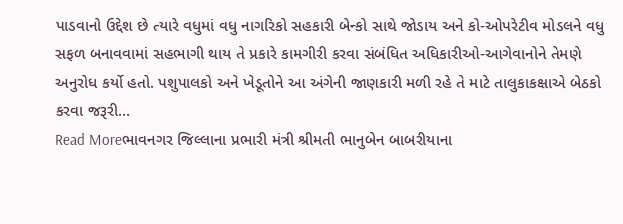પાડવાનો ઉદ્દેશ છે ત્યારે વધુમાં વધુ નાગરિકો સહકારી બેન્કો સાથે જોડાય અને કો-ઓપરેટીવ મોડલને વધુ સફળ બનાવવામાં સહભાગી થાય તે પ્રકારે કામગીરી કરવા સંબંધિત અધિકારીઓ-આગેવાનોને તેમણે અનુરોધ કર્યો હતો. પશુપાલકો અને ખેડૂતોને આ અંગેની જાણકારી મળી રહે તે માટે તાલુકાકક્ષાએ બેઠકો કરવા જરૂરી…
Read Moreભાવનગર જિલ્લાના પ્રભારી મંત્રી શ્રીમતી ભાનુબેન બાબરીયાના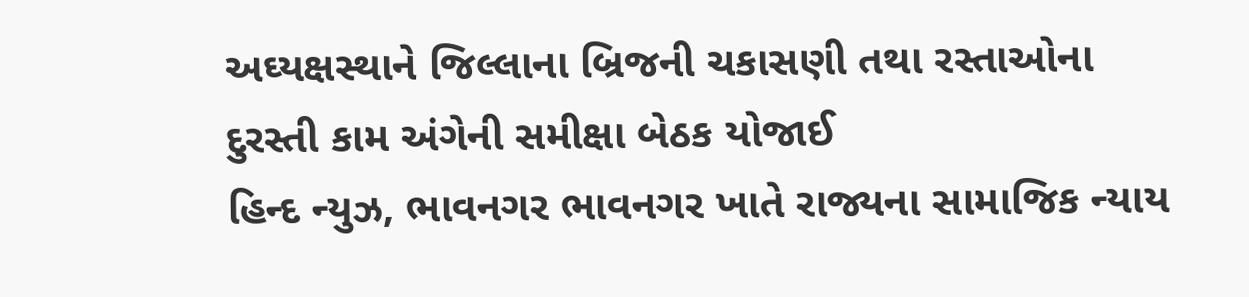અઘ્યક્ષસ્થાને જિલ્લાના બ્રિજની ચકાસણી તથા રસ્તાઓના દુરસ્તી કામ અંગેની સમીક્ષા બેઠક યોજાઈ
હિન્દ ન્યુઝ, ભાવનગર ભાવનગર ખાતે રાજ્યના સામાજિક ન્યાય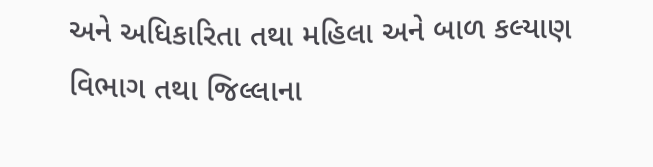અને અધિકારિતા તથા મહિલા અને બાળ કલ્યાણ વિભાગ તથા જિલ્લાના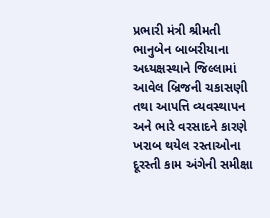પ્રભારી મંત્રી શ્રીમતી ભાનુબેન બાબરીયાના અધ્યક્ષસ્થાને જિલ્લામાં આવેલ બ્રિજની ચકાસણી તથા આપત્તિ વ્યવસ્થાપન અને ભારે વરસાદને કારણે ખરાબ થયેલ રસ્તાઓના દૂરસ્તી કામ અંગેની સમીક્ષા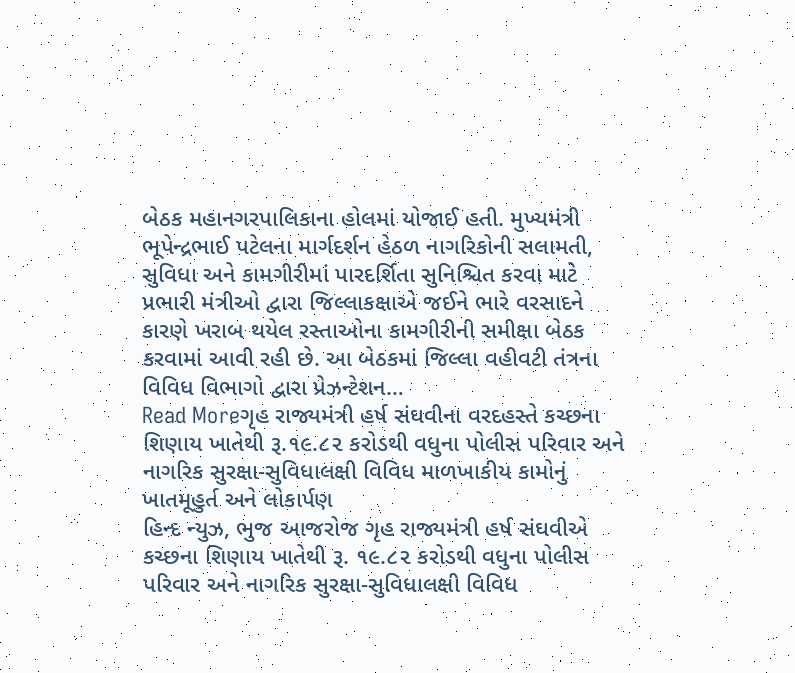બેઠક મહાનગરપાલિકાના હોલમાં યોજાઈ હતી. મુખ્યમંત્રી ભૂપેન્દ્રભાઈ પટેલના માર્ગદર્શન હેઠળ નાગરિકોની સલામતી, સુવિધા અને કામગીરીમાં પારદર્શિતા સુનિશ્ચિત કરવા માટે પ્રભારી મંત્રીઓ દ્વારા જિલ્લાકક્ષાએ જઈને ભારે વરસાદને કારણે ખરાબ થયેલ રસ્તાઓના કામગીરીની સમીક્ષા બેઠક કરવામાં આવી રહી છે. આ બેઠકમાં જિલ્લા વહીવટી તંત્રના વિવિધ વિભાગો દ્વારા પ્રેઝન્ટેશન…
Read Moreગૃહ રાજ્યમંત્રી હર્ષ સંઘવીના વરદહસ્તે કચ્છના શિણાય ખાતેથી રૂ.૧૯.૮૨ કરોડથી વધુના પોલીસ પરિવાર અને નાગરિક સુરક્ષા-સુવિધાલક્ષી વિવિધ માળખાકીય કામોનું ખાતમૂહુર્ત અને લોકાર્પણ
હિન્દ ન્યુઝ, ભુજ આજરોજ ગૃહ રાજ્યમંત્રી હર્ષ સંઘવીએ કચ્છના શિણાય ખાતેથી રૂ. ૧૯.૮૨ કરોડથી વધુના પોલીસ પરિવાર અને નાગરિક સુરક્ષા-સુવિધાલક્ષી વિવિધ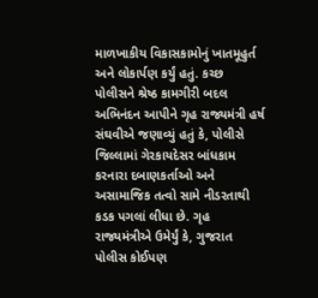માળખાકીય વિકાસકામોનું ખાતમૂહુર્ત અને લોકાર્પણ કર્યું હતું. કચ્છ પોલીસને શ્રેષ્ઠ કામગીરી બદલ અભિનંદન આપીને ગૃહ રાજ્યમંત્રી હર્ષ સંઘવીએ જણાવ્યું હતું કે, પોલીસે જિલ્લામાં ગેરકાયદેસર બાંધકામ કરનારા દબાણકર્તાઓ અને અસામાજિક તત્વો સામે નીડરતાથી કડક પગલાં લીધા છે. ગૃહ રાજ્યમંત્રીએ ઉમેર્યું કે, ગુજરાત પોલીસ કોઈપણ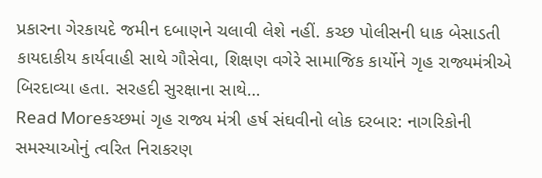પ્રકારના ગેરકાયદે જમીન દબાણને ચલાવી લેશે નહીં. કચ્છ પોલીસની ધાક બેસાડતી કાયદાકીય કાર્યવાહી સાથે ગૌસેવા, શિક્ષણ વગેરે સામાજિક કાર્યોને ગૃહ રાજ્યમંત્રીએ બિરદાવ્યા હતા. સરહદી સુરક્ષાના સાથે…
Read Moreકચ્છમાં ગૃહ રાજ્ય મંત્રી હર્ષ સંઘવીનો લોક દરબાર: નાગરિકોની સમસ્યાઓનું ત્વરિત નિરાકરણ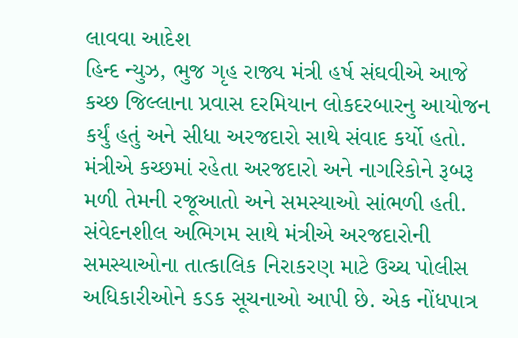લાવવા આદેશ
હિન્દ ન્યુઝ, ભુજ ગૃહ રાજ્ય મંત્રી હર્ષ સંઘવીએ આજે કચ્છ જિલ્લાના પ્રવાસ દરમિયાન લોકદરબારનુ આયોજન કર્યું હતું અને સીધા અરજદારો સાથે સંવાદ કર્યો હતો. મંત્રીએ કચ્છમાં રહેતા અરજદારો અને નાગરિકોને રૂબરૂ મળી તેમની રજૂઆતો અને સમસ્યાઓ સાંભળી હતી. સંવેદનશીલ અભિગમ સાથે મંત્રીએ અરજદારોની સમસ્યાઓના તાત્કાલિક નિરાકરણ માટે ઉચ્ચ પોલીસ અધિકારીઓને કડક સૂચનાઓ આપી છે. એક નોંધપાત્ર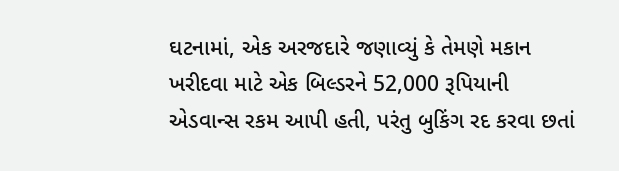ઘટનામાં, એક અરજદારે જણાવ્યું કે તેમણે મકાન ખરીદવા માટે એક બિલ્ડરને 52,000 રૂપિયાની એડવાન્સ રકમ આપી હતી, પરંતુ બુકિંગ રદ કરવા છતાં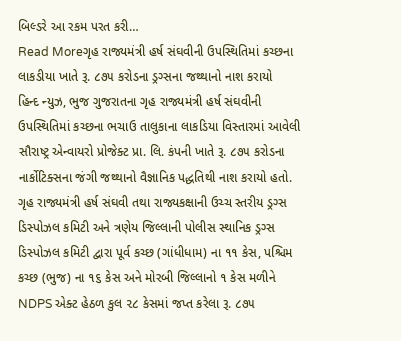બિલ્ડરે આ રકમ પરત કરી…
Read Moreગૃહ રાજ્યમંત્રી હર્ષ સંઘવીની ઉપસ્થિતિમાં કચ્છના લાકડીયા ખાતે રૂ. ૮૭૫ કરોડના ડ્રગ્સના જથ્થાનો નાશ કરાયો
હિન્દ ન્યુઝ, ભુજ ગુજરાતના ગૃહ રાજ્યમંત્રી હર્ષ સંઘવીની ઉપસ્થિતિમાં કચ્છના ભચાઉ તાલુકાના લાકડિયા વિસ્તારમાં આવેલી સૌરાષ્ટ્ર એન્વાયરો પ્રોજેક્ટ પ્રા. લિ. કંપની ખાતે રૂ. ૮૭૫ કરોડના નાર્કોટિક્સના જંગી જથ્થાનો વૈજ્ઞાનિક પદ્ધતિથી નાશ કરાયો હતો. ગૃહ રાજ્યમંત્રી હર્ષ સંઘવી તથા રાજ્યકક્ષાની ઉચ્ચ સ્તરીય ડ્રગ્સ ડિસ્પોઝલ કમિટી અને ત્રણેય જિલ્લાની પોલીસ સ્થાનિક ડ્રગ્સ ડિસ્પોઝલ કમિટી દ્વારા પૂર્વ કચ્છ (ગાંધીધામ) ના ૧૧ કેસ, પશ્ચિમ કચ્છ (ભુજ) ના ૧૬ કેસ અને મોરબી જિલ્લાનો ૧ કેસ મળીને NDPS એક્ટ હેઠળ કુલ ૨૮ કેસમાં જપ્ત કરેલા રૂ. ૮૭૫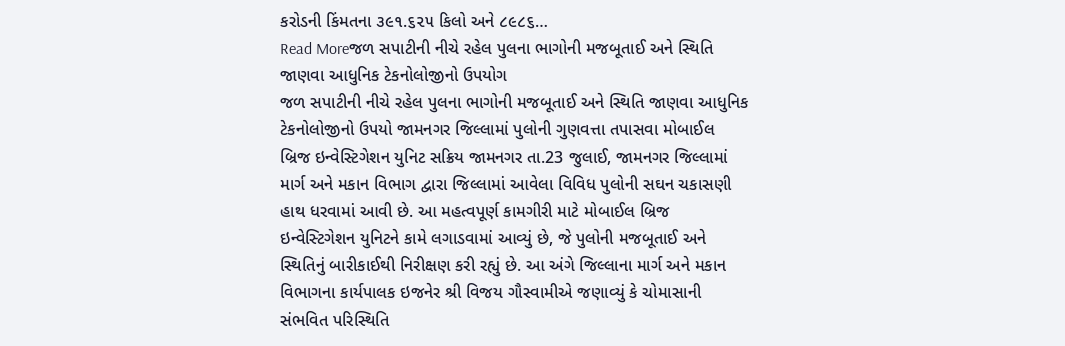કરોડની કિંમતના ૩૯૧.૬૨૫ કિલો અને ૮૯૮૬…
Read Moreજળ સપાટીની નીચે રહેલ પુલના ભાગોની મજબૂતાઈ અને સ્થિતિ જાણવા આધુનિક ટેકનોલોજીનો ઉપયોગ
જળ સપાટીની નીચે રહેલ પુલના ભાગોની મજબૂતાઈ અને સ્થિતિ જાણવા આધુનિક ટેકનોલોજીનો ઉપયો જામનગર જિલ્લામાં પુલોની ગુણવત્તા તપાસવા મોબાઈલ બ્રિજ ઇન્વેસ્ટિગેશન યુનિટ સક્રિય જામનગર તા.23 જુલાઈ, જામનગર જિલ્લામાં માર્ગ અને મકાન વિભાગ દ્વારા જિલ્લામાં આવેલા વિવિધ પુલોની સઘન ચકાસણી હાથ ધરવામાં આવી છે. આ મહત્વપૂર્ણ કામગીરી માટે મોબાઈલ બ્રિજ ઇન્વેસ્ટિગેશન યુનિટને કામે લગાડવામાં આવ્યું છે, જે પુલોની મજબૂતાઈ અને સ્થિતિનું બારીકાઈથી નિરીક્ષણ કરી રહ્યું છે. આ અંગે જિલ્લાના માર્ગ અને મકાન વિભાગના કાર્યપાલક ઇજનેર શ્રી વિજય ગૌસ્વામીએ જણાવ્યું કે ચોમાસાની સંભવિત પરિસ્થિતિ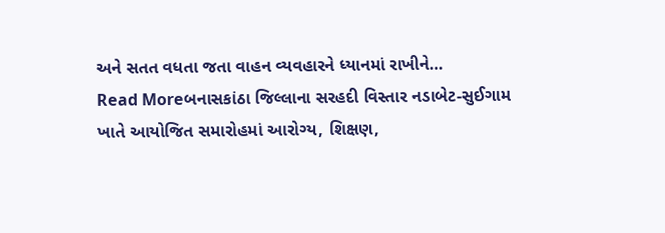અને સતત વધતા જતા વાહન વ્યવહારને ધ્યાનમાં રાખીને…
Read Moreબનાસકાંઠા જિલ્લાના સરહદી વિસ્તાર નડાબેટ-સુઈગામ ખાતે આયોજિત સમારોહમાં આરોગ્ય, શિક્ષણ,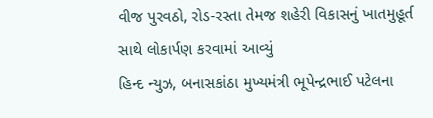વીજ પુરવઠો, રોડ-રસ્તા તેમજ શહેરી વિકાસનું ખાતમુહૂર્ત સાથે લોકાર્પણ કરવામાં આવ્યું
હિન્દ ન્યુઝ, બનાસકાંઠા મુખ્યમંત્રી ભૂપેન્દ્રભાઈ પટેલના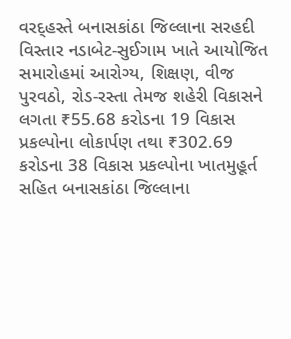વરદ્હસ્તે બનાસકાંઠા જિલ્લાના સરહદી વિસ્તાર નડાબેટ-સુઈગામ ખાતે આયોજિત સમારોહમાં આરોગ્ય, શિક્ષણ, વીજ પુરવઠો, રોડ-રસ્તા તેમજ શહેરી વિકાસને લગતા ₹55.68 કરોડના 19 વિકાસ પ્રકલ્પોના લોકાર્પણ તથા ₹302.69 કરોડના 38 વિકાસ પ્રકલ્પોના ખાતમુહૂર્ત સહિત બનાસકાંઠા જિલ્લાના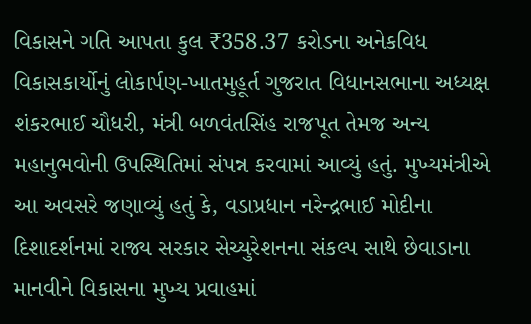વિકાસને ગતિ આપતા કુલ ₹358.37 કરોડના અનેકવિધ વિકાસકાર્યોનું લોકાર્પણ-ખાતમુહૂર્ત ગુજરાત વિધાનસભાના અધ્યક્ષ શંકરભાઈ ચૌધરી, મંત્રી બળવંતસિંહ રાજપૂત તેમજ અન્ય મહાનુભવોની ઉપસ્થિતિમાં સંપન્ન કરવામાં આવ્યું હતું. મુખ્યમંત્રીએ આ અવસરે જણાવ્યું હતું કે, વડાપ્રધાન નરેન્દ્રભાઈ મોદીના દિશાદર્શનમાં રાજ્ય સરકાર સેચ્યુરેશનના સંકલ્પ સાથે છેવાડાના માનવીને વિકાસના મુખ્ય પ્રવાહમાં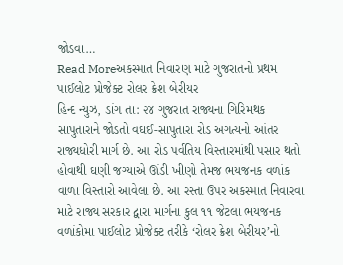જોડવા…
Read Moreઅકસ્માત નિવારણ માટે ગુજરાતનો પ્રથમ પાઈલોટ પ્રોજેક્ટ રોલર ક્રેશ બેરીયર
હિન્દ ન્યુઝ, ડાંગ તા: ૨૪ ગુજરાત રાજ્યના ગિરિમથક સાપુતારાને જોડતો વઘઈ-સાપુતારા રોડ અગત્યનો આંતર રાજ્યધોરી માર્ગ છે. આ રોડ પર્વતિય વિસ્તારમાંથી પસાર થતો હોવાથી ઘણી જગ્યાએ ઊંડી ખીણો તેમજ ભયજનક વળાંક વાળા વિસ્તારો આવેલા છે. આ રસ્તા ઉપર અકસ્માત નિવારવા માટે રાજ્ય સરકાર દ્વારા માર્ગના કુલ ૧૧ જેટલા ભયજનક વળાંકોમા પાઈલોટ પ્રોજેક્ટ તરીકે ‘રોલર ક્રેશ બેરીયર’નો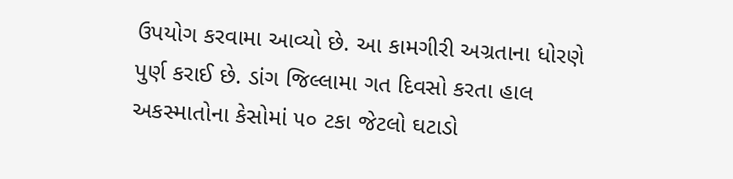ઉપયોગ કરવામા આવ્યો છે. આ કામગીરી અગ્રતાના ધોરણે પુર્ણ કરાઈ છે. ડાંગ જિલ્લામા ગત દિવસો કરતા હાલ અકસ્માતોના કેસોમાં ૫૦ ટકા જેટલો ઘટાડો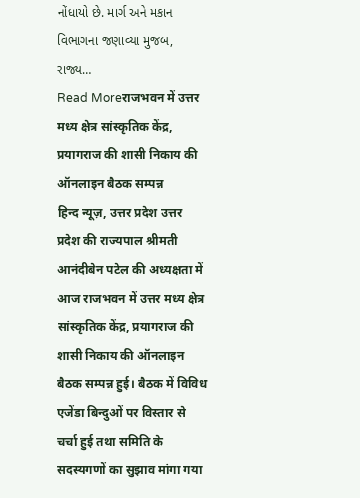નોંધાયો છે. માર્ગ અને મકાન વિભાગના જણાવ્યા મુજબ, રાજ્ય…
Read Moreराजभवन में उत्तर मध्य क्षेत्र सांस्कृतिक केंद्र, प्रयागराज की शासी निकाय की ऑनलाइन बैठक सम्पन्न
हिन्द न्यूज़, उत्तर प्रदेश उत्तर प्रदेश की राज्यपाल श्रीमती आनंदीबेन पटेल की अध्यक्षता में आज राजभवन में उत्तर मध्य क्षेत्र सांस्कृतिक केंद्र, प्रयागराज की शासी निकाय की ऑनलाइन बैठक सम्पन्न हुई। बैठक में विविध एजेंडा बिन्दुओं पर विस्तार से चर्चा हुई तथा समिति के सदस्यगणों का सुझाव मांगा गया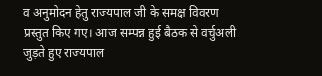व अनुमोदन हेतु राज्यपाल जी के समक्ष विवरण प्रस्तुत किए गए। आज सम्पन्न हुई बैठक से वर्चुअली जुड़ते हुए राज्यपाल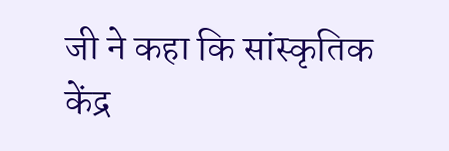जी ने कहा कि सांस्कृतिक केंद्र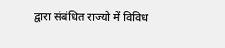द्वारा संबंधित राज्यो में विविध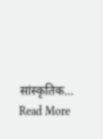सांस्कृतिक…
Read More